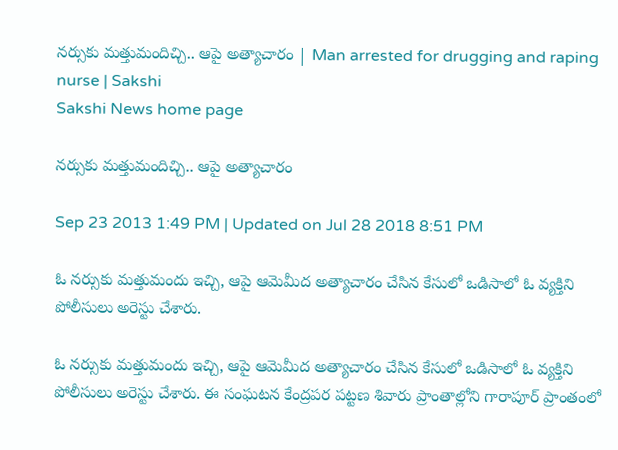నర్సుకు మత్తుమందిచ్చి.. ఆపై అత్యాచారం | Man arrested for drugging and raping nurse | Sakshi
Sakshi News home page

నర్సుకు మత్తుమందిచ్చి.. ఆపై అత్యాచారం

Sep 23 2013 1:49 PM | Updated on Jul 28 2018 8:51 PM

ఓ నర్సుకు మత్తుమందు ఇచ్చి, ఆపై ఆమెమీద అత్యాచారం చేసిన కేసులో ఒడిసాలో ఓ వ్యక్తిని పోలీసులు అరెస్టు చేశారు.

ఓ నర్సుకు మత్తుమందు ఇచ్చి, ఆపై ఆమెమీద అత్యాచారం చేసిన కేసులో ఒడిసాలో ఓ వ్యక్తిని పోలీసులు అరెస్టు చేశారు. ఈ సంఘటన కేంద్రపర పట్టణ శివారు ప్రాంతాల్లోని గారాపూర్ ప్రాంతంలో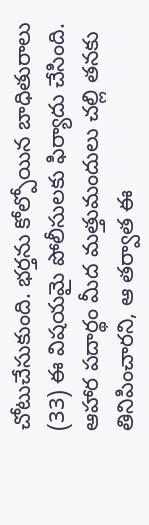చోటుచేసుకుంది. భర్తను కోల్పోయిన బాధితురాలు (33) ఈ విషయమై పోలీసులకు ఫిర్యాదు చేసింది. ఆహార పదార్థం మీద మత్తుమందులు చల్లి తనకు తినిపించారని, ఆ తర్వాత ఈ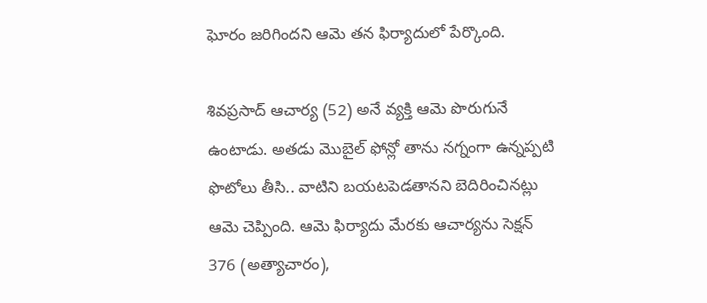ఘోరం జరిగిందని ఆమె తన ఫిర్యాదులో పేర్కొంది.

శివప్రసాద్ ఆచార్య (52) అనే వ్యక్తి ఆమె పొరుగునే ఉంటాడు. అతడు మొబైల్ ఫోన్లో తాను నగ్నంగా ఉన్నప్పటి ఫొటోలు తీసి.. వాటిని బయటపెడతానని బెదిరించినట్లు ఆమె చెప్పింది. ఆమె ఫిర్యాదు మేరకు ఆచార్యను సెక్షన్ 376 (అత్యాచారం),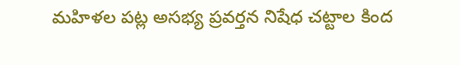మహిళల పట్ల అసభ్య ప్రవర్తన నిషేధ చట్టాల కింద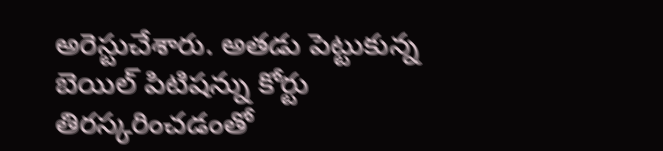అరెస్టుచేశారు. అతడు పెట్టుకున్న బెయిల్ పిటిషన్ను కోర్టు తిరస్కరించడంతో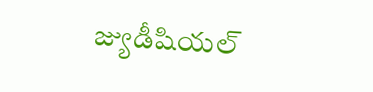జ్యుడీషియల్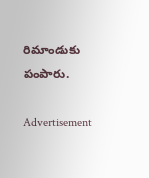రిమాండుకు పంపారు.

Advertisement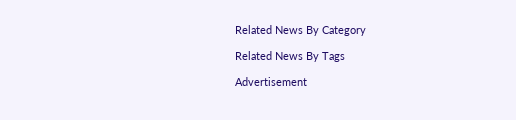Related News By Category

Related News By Tags

Advertisement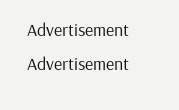Advertisement
Advertisement